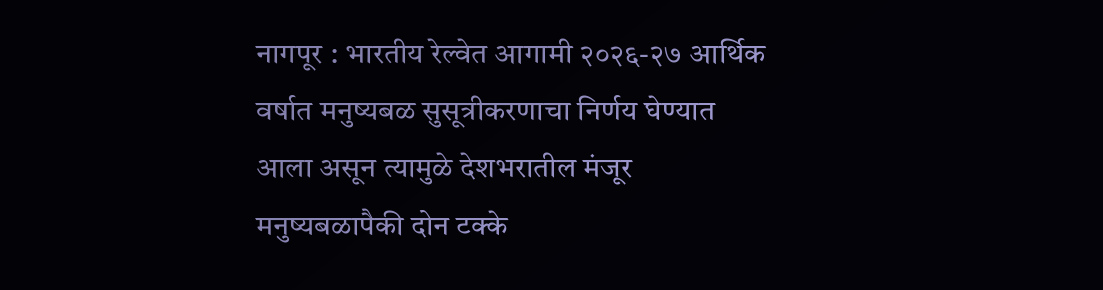नागपूर : भारतीय रेल्वेत आगामी २०२६-२७ आर्थिक वर्षात मनुष्यबळ सुसूत्रीकरणाचा निर्णय घेण्यात आला असून त्यामुळे देशभरातील मंजूर मनुष्यबळापैकी दोन टक्के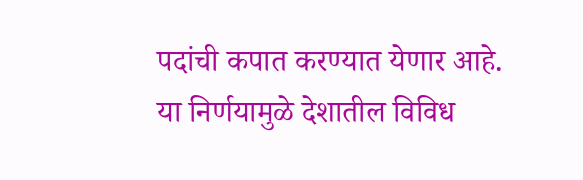पदांची कपात करण्यात येणार आहे. या निर्णयामुळे देशातील विविध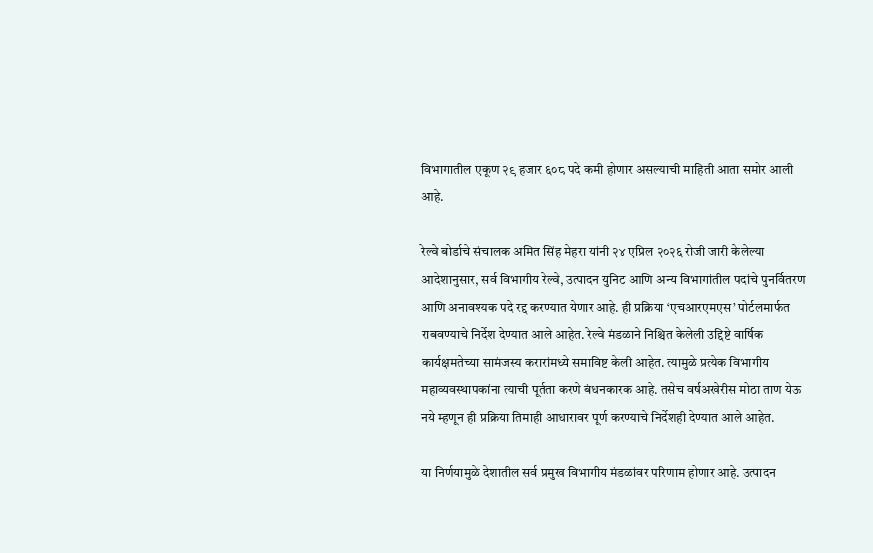विभागातील एकूण २९ हजार ६०८ पदे कमी होणार असल्याची माहिती आता समोर आली आहे.

रेल्वे बोर्डाचे संचालक अमित सिंह मेहरा यांनी २४ एप्रिल २०२६ रोजी जारी केलेल्या आदेशानुसार, सर्व विभागीय रेल्वे, उत्पादन युनिट आणि अन्य विभागांतील पदांचे पुनर्वितरण आणि अनावश्यक पदे रद्द करण्यात येणार आहे. ही प्रक्रिया ‘एचआरएमएस’ पोर्टलमार्फत राबवण्याचे निर्देश देण्यात आले आहेत. रेल्वे मंडळाने निश्चित केलेली उद्दिष्टे वार्षिक कार्यक्षमतेच्या सामंजस्य करारांमध्ये समाविष्ट केली आहेत. त्यामुळे प्रत्येक विभागीय महाव्यवस्थापकांना त्याची पूर्तता करणे बंधनकारक आहे. तसेच वर्षअखेरीस मोठा ताण येऊ नये म्हणून ही प्रक्रिया तिमाही आधारावर पूर्ण करण्याचे निर्देशही देण्यात आले आहेत.

या निर्णयामुळे देशातील सर्व प्रमुख विभागीय मंडळांवर परिणाम होणार आहे. उत्पादन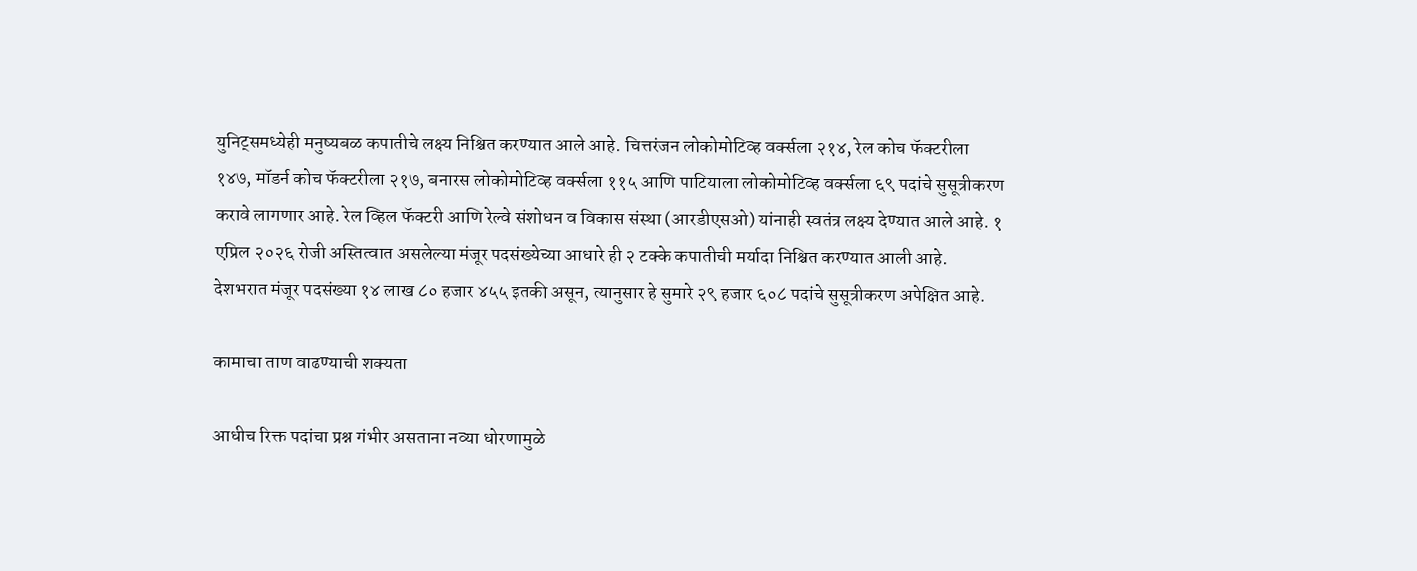युनिट्समध्येही मनुष्यबळ कपातीचे लक्ष्य निश्चित करण्यात आले आहे. चित्तरंजन लोकोमोटिव्ह वर्क्सला २१४, रेल कोच फॅक्टरीला १४७, मॉडर्न कोच फॅक्टरीला २१७, बनारस लोकोमोटिव्ह वर्क्सला ११५ आणि पाटियाला लोकोमोटिव्ह वर्क्सला ६९ पदांचे सुसूत्रीकरण करावे लागणार आहे. रेल व्हिल फॅक्टरी आणि रेल्वे संशोधन व विकास संस्था (आरडीएसओ) यांनाही स्वतंत्र लक्ष्य देण्यात आले आहे. १ एप्रिल २०२६ रोजी अस्तित्वात असलेल्या मंजूर पदसंख्येच्या आधारे ही २ टक्के कपातीची मर्यादा निश्चित करण्यात आली आहे. देशभरात मंजूर पदसंख्या १४ लाख ८० हजार ४५५ इतकी असून, त्यानुसार हे सुमारे २९ हजार ६०८ पदांचे सुसूत्रीकरण अपेक्षित आहे.

कामाचा ताण वाढण्याची शक्यता

आधीच रिक्त पदांचा प्रश्न गंभीर असताना नव्या धोरणामुळे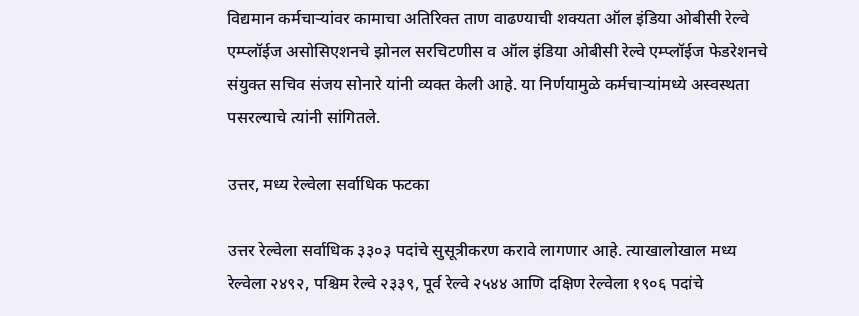विद्यमान कर्मचाऱ्यांवर कामाचा अतिरिक्त ताण वाढण्याची शक्यता ऑल इंडिया ओबीसी रेल्वे एम्प्लॉईज असोसिएशनचे झोनल सरचिटणीस व ऑल इंडिया ओबीसी रेल्वे एम्प्लॉईज फेडरेशनचे संयुक्त सचिव संजय सोनारे यांनी व्यक्त केली आहे. या निर्णयामुळे कर्मचाऱ्यांमध्ये अस्वस्थता पसरल्याचे त्यांनी सांगितले.

उत्तर, मध्य रेल्वेला सर्वाधिक फटका

उत्तर रेल्वेला सर्वाधिक ३३०३ पदांचे सुसूत्रीकरण करावे लागणार आहे. त्याखालोखाल मध्य रेल्वेला २४९२, पश्चिम रेल्वे २३३९, पूर्व रेल्वे २५४४ आणि दक्षिण रेल्वेला १९०६ पदांचे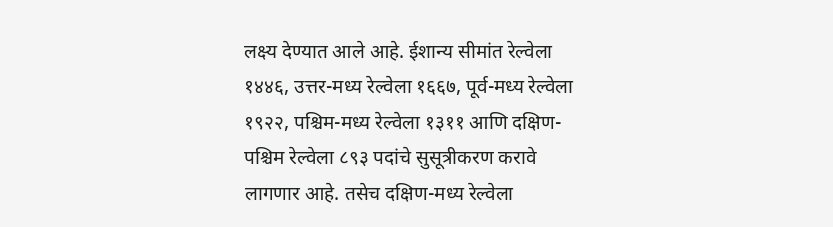लक्ष्य देण्यात आले आहे. ईशान्य सीमांत रेल्वेला १४४६, उत्तर-मध्य रेल्वेला १६६७, पूर्व-मध्य रेल्वेला १९२२, पश्चिम-मध्य रेल्वेला १३११ आणि दक्षिण-पश्चिम रेल्वेला ८९३ पदांचे सुसूत्रीकरण करावे लागणार आहे. तसेच दक्षिण-मध्य रेल्वेला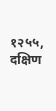१२५५, दक्षिण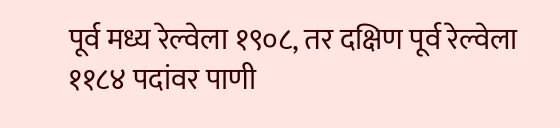पूर्व मध्य रेल्वेला १९०८, तर दक्षिण पूर्व रेल्वेला ११८४ पदांवर पाणी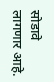सोडावे लागणार आहे.